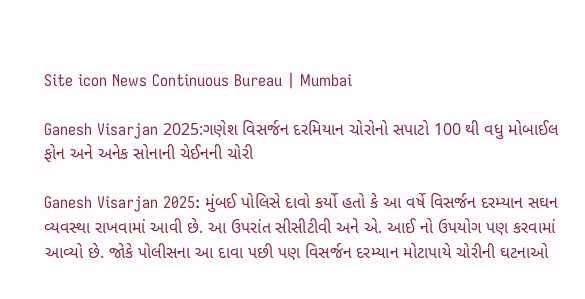Site icon News Continuous Bureau | Mumbai

Ganesh Visarjan 2025:ગણેશ વિસર્જન દરમિયાન ચોરોનો સપાટો 100 થી વધુ મોબાઈલ ફોન અને અનેક સોનાની ચેઈનની ચોરી

Ganesh Visarjan 2025: મુંબઈ પોલિસે દાવો કર્યો હતો કે આ વર્ષે વિસર્જન દરમ્યાન સઘન વ્યવસ્થા રાખવામાં આવી છે. આ ઉપરાંત સીસીટીવી અને એ. આઈ નો ઉપયોગ પણ કરવામાં આવ્યો છે. જોકે પોલીસના આ દાવા પછી પણ વિસર્જન દરમ્યાન મોટાપાયે ચોરીની ઘટનાઓ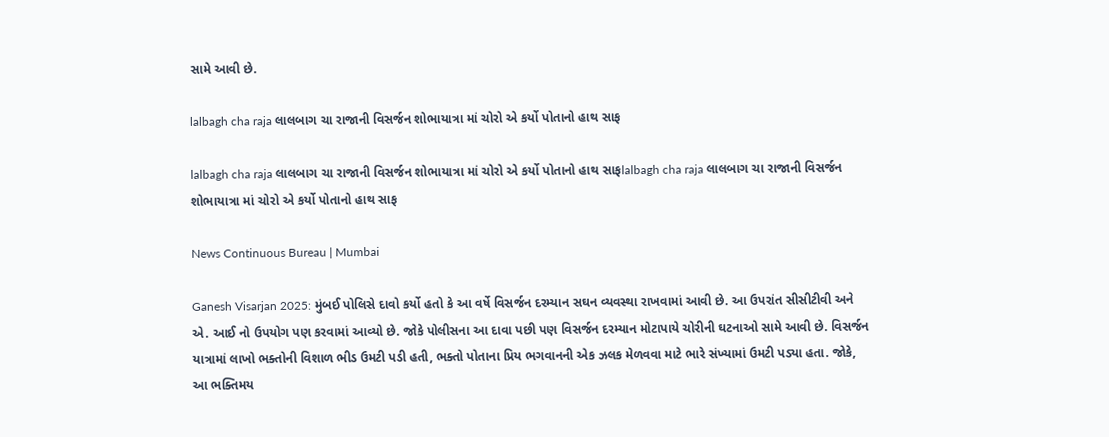સામે આવી છે.

lalbagh cha raja લાલબાગ ચા રાજાની વિસર્જન શોભાયાત્રા માં ચોરો એ કર્યો પોતાનો હાથ સાફ

lalbagh cha raja લાલબાગ ચા રાજાની વિસર્જન શોભાયાત્રા માં ચોરો એ કર્યો પોતાનો હાથ સાફlalbagh cha raja લાલબાગ ચા રાજાની વિસર્જન શોભાયાત્રા માં ચોરો એ કર્યો પોતાનો હાથ સાફ

News Continuous Bureau | Mumbai

Ganesh Visarjan 2025: મુંબઈ પોલિસે દાવો કર્યો હતો કે આ વર્ષે વિસર્જન દરમ્યાન સઘન વ્યવસ્થા રાખવામાં આવી છે. આ ઉપરાંત સીસીટીવી અને એ. આઈ નો ઉપયોગ પણ કરવામાં આવ્યો છે. જોકે પોલીસના આ દાવા પછી પણ વિસર્જન દરમ્યાન મોટાપાયે ચોરીની ઘટનાઓ સામે આવી છે. વિસર્જન યાત્રામાં લાખો ભક્તોની વિશાળ ભીડ ઉમટી પડી હતી, ભક્તો પોતાના પ્રિય ભગવાનની એક ઝલક મેળવવા માટે ભારે સંખ્યામાં ઉમટી પડ્યા હતા. જોકે, આ ભક્તિમય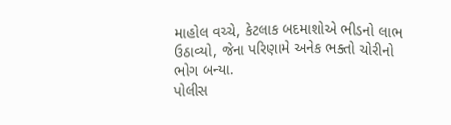માહોલ વચ્ચે, કેટલાક બદમાશોએ ભીડનો લાભ ઉઠાવ્યો, જેના પરિણામે અનેક ભક્તો ચોરીનો ભોગ બન્યા.
પોલીસ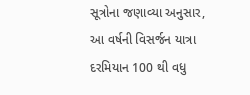સૂત્રોના જણાવ્યા અનુસાર, આ વર્ષની વિસર્જન યાત્રા દરમિયાન 100 થી વધુ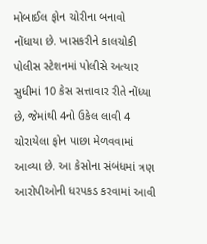મોબાઈલ ફોન ચોરીના બનાવો નોંધાયા છે. ખાસકરીને કાલચોકી પોલીસ સ્ટેશનમાં પોલીસે અત્યાર સુધીમાં 10 કેસ સત્તાવાર રીતે નોંધ્યા છે, જેમાંથી 4નો ઉકેલ લાવી 4 ચોરાયેલા ફોન પાછા મેળવવામાં આવ્યા છે. આ કેસોના સંબંધમાં ત્રણ આરોપીઓની ધરપકડ કરવામાં આવી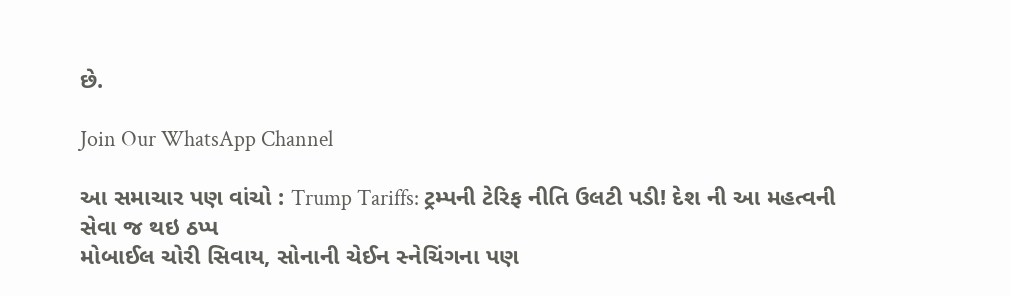છે.

Join Our WhatsApp Channel

આ સમાચાર પણ વાંચો : Trump Tariffs: ટ્રમ્પની ટેરિફ નીતિ ઉલટી પડી! દેશ ની આ મહત્વની સેવા જ થઇ ઠપ્પ
મોબાઈલ ચોરી સિવાય, સોનાની ચેઈન સ્નેચિંગના પણ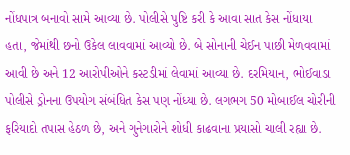નોંધપાત્ર બનાવો સામે આવ્યા છે. પોલીસે પુષ્ટિ કરી કે આવા સાત કેસ નોંધાયા હતા, જેમાંથી છનો ઉકેલ લાવવામાં આવ્યો છે. બે સોનાની ચેઈન પાછી મેળવવામાં આવી છે અને 12 આરોપીઓને કસ્ટડીમાં લેવામાં આવ્યા છે. દરમિયાન, ભોઈવાડા પોલીસે ડ્રોનના ઉપયોગ સંબંધિત કેસ પણ નોંધ્યા છે. લગભગ 50 મોબાઈલ ચોરીની ફરિયાદો તપાસ હેઠળ છે, અને ગુનેગારોને શોધી કાઢવાના પ્રયાસો ચાલી રહ્યા છે.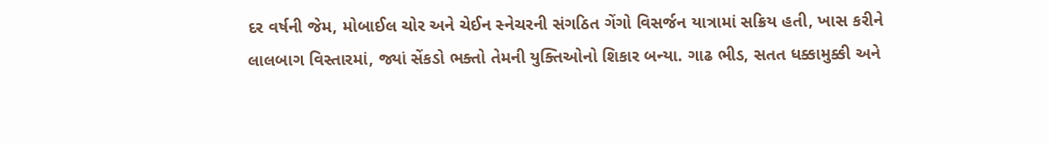દર વર્ષની જેમ, મોબાઈલ ચોર અને ચેઈન સ્નેચરની સંગઠિત ગેંગો વિસર્જન યાત્રામાં સક્રિય હતી, ખાસ કરીને લાલબાગ વિસ્તારમાં, જ્યાં સેંકડો ભક્તો તેમની યુક્તિઓનો શિકાર બન્યા. ગાઢ ભીડ, સતત ધક્કામુક્કી અને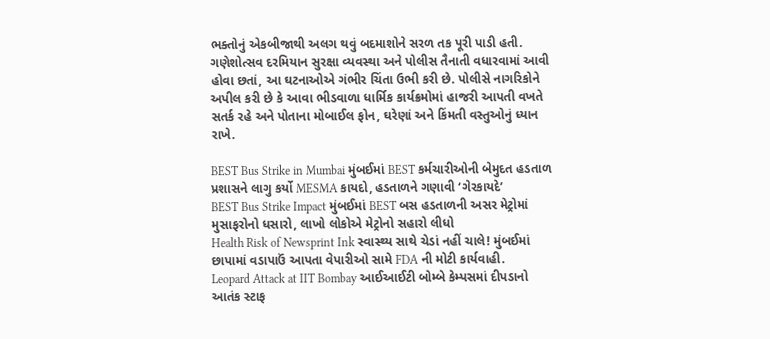ભક્તોનું એકબીજાથી અલગ થવું બદમાશોને સરળ તક પૂરી પાડી હતી.
ગણેશોત્સવ દરમિયાન સુરક્ષા વ્યવસ્થા અને પોલીસ તૈનાતી વધારવામાં આવી હોવા છતાં, આ ઘટનાઓએ ગંભીર ચિંતા ઉભી કરી છે. પોલીસે નાગરિકોને અપીલ કરી છે કે આવા ભીડવાળા ધાર્મિક કાર્યક્રમોમાં હાજરી આપતી વખતે સતર્ક રહે અને પોતાના મોબાઈલ ફોન, ઘરેણાં અને કિંમતી વસ્તુઓનું ધ્યાન રાખે.

BEST Bus Strike in Mumbai મુંબઈમાં BEST કર્મચારીઓની બેમુદત હડતાળ પ્રશાસને લાગુ કર્યો MESMA કાયદો, હડતાળને ગણાવી ‘ગેરકાયદે’
BEST Bus Strike Impact મુંબઈમાં BEST બસ હડતાળની અસર મેટ્રોમાં મુસાફરોનો ધસારો, લાખો લોકોએ મેટ્રોનો સહારો લીધો
Health Risk of Newsprint Ink સ્વાસ્થ્ય સાથે ચેડાં નહીં ચાલે! મુંબઈમાં છાપામાં વડાપાઉં આપતા વેપારીઓ સામે FDA ની મોટી કાર્યવાહી.
Leopard Attack at IIT Bombay આઈઆઈટી બોમ્બે કેમ્પસમાં દીપડાનો આતંક સ્ટાફ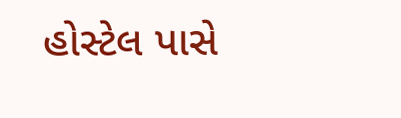હોસ્ટેલ પાસે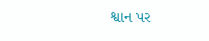શ્વાન પર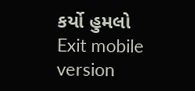કર્યો હુમલો
Exit mobile version